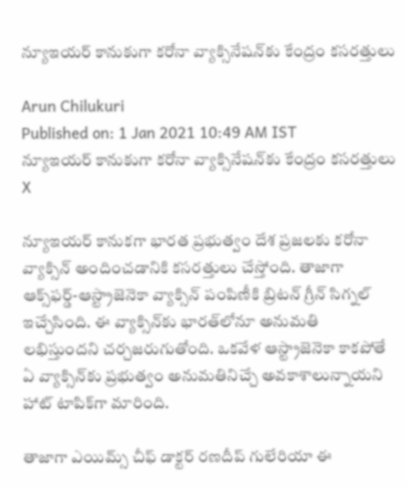న్యూఇయర్ కానుకుగా కరోనా వ్యాక్సినేషన్‌కు కేంద్రం కసరత్తులు

Arun Chilukuri
Published on: 1 Jan 2021 10:49 AM IST
న్యూఇయర్ కానుకుగా కరోనా వ్యాక్సినేషన్‌కు కేంద్రం కసరత్తులు
X

న్యూఇయర్ కానుకగా భారత ప్రభుత్వం దేశ ప్రజలకు కరోనా వ్యాక్సిన్‌ అందించడానికి కసరత్తులు చేస్తోంది. తాజాగా ఆక్స్‌ఫర్డ్-ఆస్ట్రాజెనెకా వ్యాక్సిన్‌ పంపిణీకి బ్రిటన్ గ్రీన్ సిగ్నల్ ఇచ్చేసింది. ఈ వ్యాక్సిన్‌కు భారత్‌లోనూ అనుమతి లభిస్తుందని చర్చజరుగుతోంది. ఒకవేళ ఆస్ట్రాజెనెకా కాకపోతే ఏ వ్యాక్సిన్‌కు ప్రభుత్వం అనుమతినిచ్చే అవకాశాలున్నాయని హాట్‌ టాపిక్‌గా మారింది.

తాజాగా ఎయిమ్స్ చీఫ్ డాక్టర్ రణదీప్ గులేరియా ఈ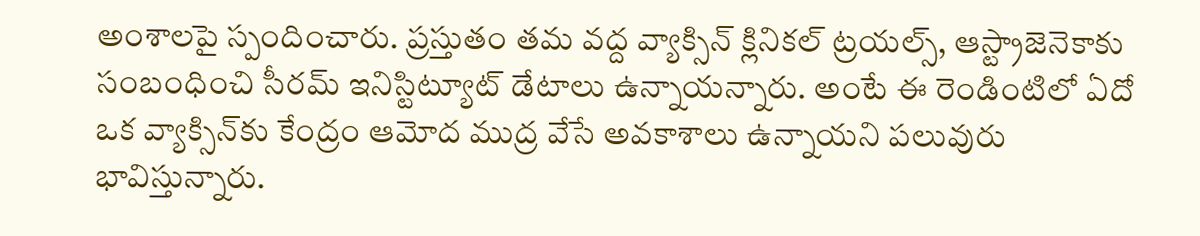అంశాలపై స్పందించారు. ప్రస్తుతం తమ వద్ద వ్యాక్సిన్ క్లినికల్ ట్రయల్స్‌, ఆస్ట్రాజెనెకాకు సంబంధించి సీరమ్ ఇనిస్టిట్యూట్‌ డేటాలు ఉన్నాయన్నారు. అంటే ఈ రెండింటిలో ఏదో ఒక వ్యాక్సిన్‌కు కేంద్రం ఆమోద ముద్ర వేసే అవకాశాలు ఉన్నాయని పలువురు భావిస్తున్నారు.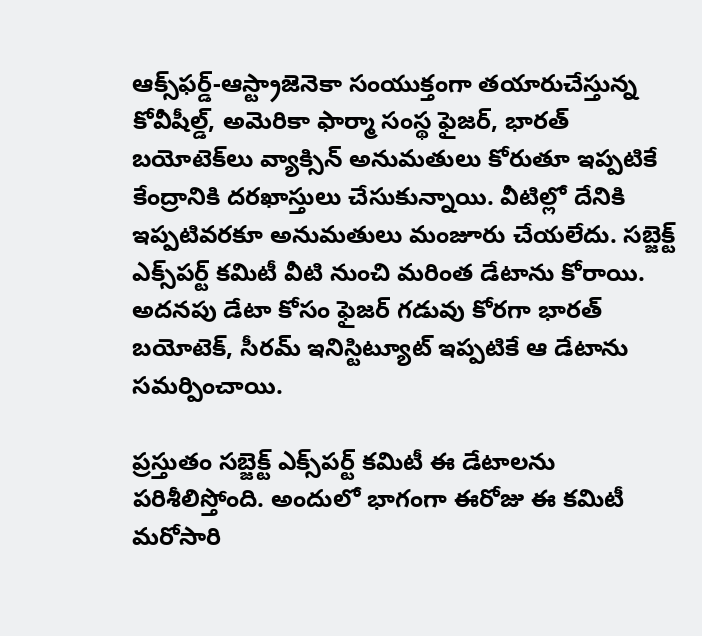ఆక్స్‌ఫర్డ్-ఆస్ట్రాజెనెకా సంయుక్తంగా తయారుచేస్తున్న కోవీషీల్డ్, అమెరికా ఫార్మా సంస్థ ఫైజర్‌, భారత్ బయోటెక్‌లు వ్యాక్సిన్ అనుమతులు కోరుతూ ఇప్పటికే కేంద్రానికి దరఖాస్తులు చేసుకున్నాయి. వీటిల్లో దేనికి ఇప్పటివరకూ అనుమతులు మంజూరు చేయలేదు. సబ్జెక్ట్ ఎక్స్‌పర్ట్ కమిటీ వీటి నుంచి మరింత డేటాను కోరాయి. అదనపు డేటా కోసం ఫైజర్ గడువు కోరగా భారత్ బయోటెక్, సీరమ్ ఇనిస్టిట్యూట్ ఇప్పటికే ఆ డేటాను సమర్పించాయి.

ప్రస్తుతం సబ్జెక్ట్ ఎక్స్‌పర్ట్ కమిటీ ఈ డేటాలను పరిశీలిస్తోంది. అందులో భాగంగా ఈరోజు ఈ కమిటీ మరోసారి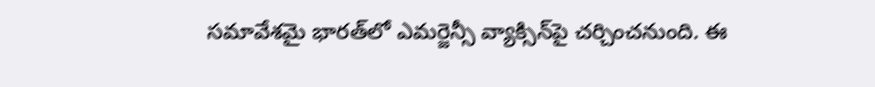సమావేశమై భారత్‌లో ఎమర్జెన్సీ వ్యాక్సిన్‌పై చర్చించనుంది. ఈ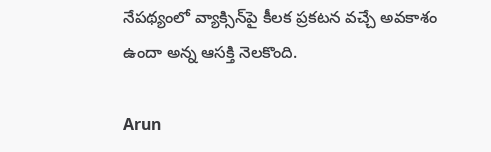నేపథ్యంలో వ్యాక్సిన్‌పై కీలక ప్రకటన వచ్చే అవకాశం ఉందా అన్న ఆసక్తి నెలకొంది.

Arun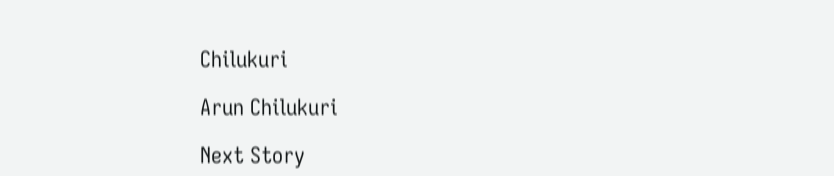Chilukuri

Arun Chilukuri

Next Story